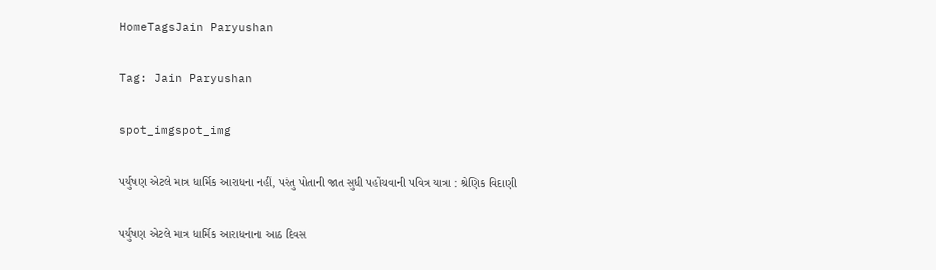HomeTagsJain Paryushan

Tag: Jain Paryushan

spot_imgspot_img

પર્યુષણ એટલે માત્ર ધાર્મિક આરાધના નહીં, પરંતુ પોતાની જાત સુધી પહોંચવાની પવિત્ર યાત્રા : શ્રેણિક વિદાણી

પર્યુષણ એટલે માત્ર ધાર્મિક આરાધનાના આઠ દિવસ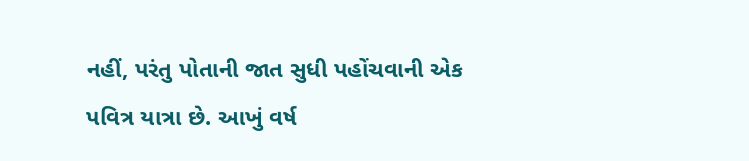નહીં, પરંતુ પોતાની જાત સુધી પહોંચવાની એક પવિત્ર યાત્રા છે. આખું વર્ષ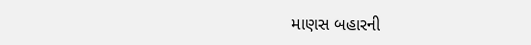માણસ બહારની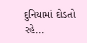દુનિયામાં દોડતો રહે...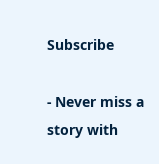Subscribe

- Never miss a story with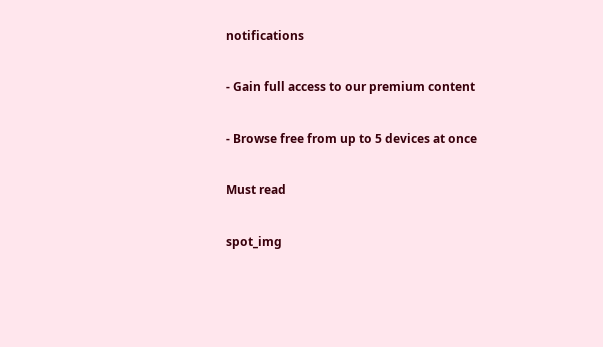notifications

- Gain full access to our premium content

- Browse free from up to 5 devices at once

Must read

spot_img